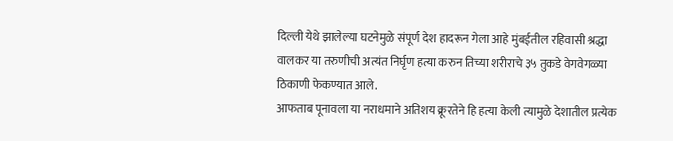दिल्ली येथे झालेल्या घटनेमुळे संपूर्ण देश हादरून गेला आहे मुंबईतील रहिवासी श्रद्धा वालकर या तरुणीची अत्यंत निर्घृण हत्या करुन तिच्या शरीराचे ३५ तुकडे वेगवेगळ्या ठिकाणी फेकण्यात आले.
आफताब पूनावला या नराधमाने अतिशय क्रूरतेने हि हत्या केली त्यामुळे देशातील प्रत्येक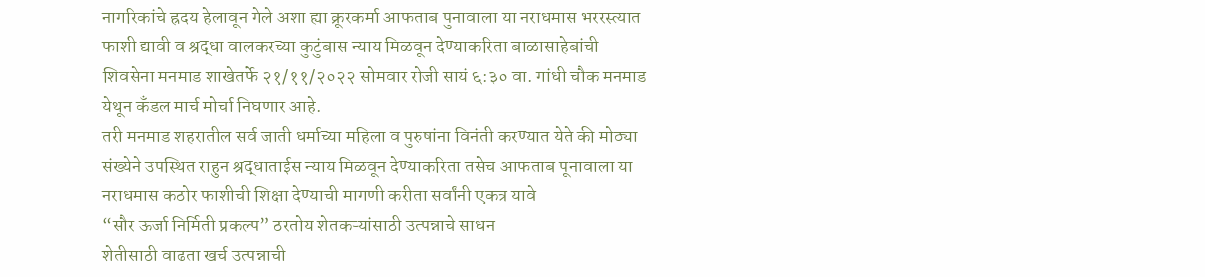नागरिकांचे ह्रदय हेलावून गेले अशा ह्या क्रूरकर्मा आफताब पुनावाला या नराधमास भररस्त्यात फाशी द्यावी व श्रद्धा वालकरच्या कुटुंबास न्याय मिळवून देण्याकरिता बाळासाहेबांची शिवसेना मनमाड शाखेतर्फे २१/११/२०२२ सोमवार रोजी सायं ६:३० वा. गांधी चौक मनमाड येथून कँडल मार्च मोर्चा निघणार आहे.
तरी मनमाड शहरातील सर्व जाती धर्माच्या महिला व पुरुषांना विनंती करण्यात येते की मोठ्या संख्येने उपस्थित राहुन श्रद्धाताईस न्याय मिळवून देण्याकरिता तसेच आफताब पूनावाला या नराधमास कठोर फाशीची शिक्षा देण्याची मागणी करीता सर्वांनी एकत्र यावे
“सौर ऊर्जा निर्मिती प्रकल्प” ठरतोय शेतकऱ्यांसाठी उत्पन्नाचे साधन
शेतीसाठी वाढता खर्च उत्पन्नाची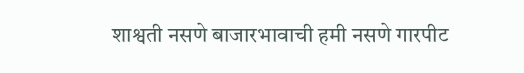शाश्वती नसणे बाजारभावाची हमी नसणे गारपीट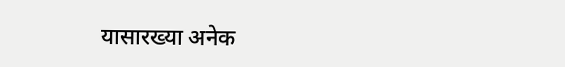यासारख्या अनेक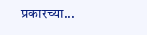प्रकारच्या...